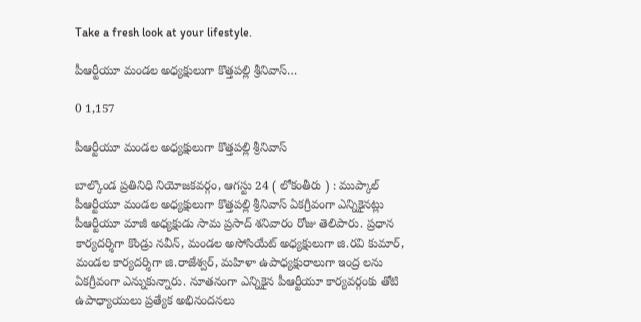Take a fresh look at your lifestyle.

పీఆర్టీయూ మండల అధ్యక్షులుగా కొత్తపల్లి శ్రీనివాస్…

0 1,157

పీఆర్టీయూ మండల అధ్యక్షులుగా కొత్తపల్లి శ్రీనివాస్

బాల్కొండ ప్రతినిధి నియోజకవర్గం, ఆగస్టు 24 ( లోకంతీరు ) : ముప్కాల్ పీఆర్టీయూ మండల అధ్యక్షులుగా కొత్తపల్లి శ్రీనివాస్ ఏకగ్రీవంగా ఎన్నికైనట్లు పీఆర్టీయూ మాజీ అధ్యక్షుడు సామ ప్రసాద్ శనివారం రోజు తెలిపారు. ప్రధాన కార్యదర్శిగా కొండ్రు నవీన్, మండల అసోసియేట్ అధ్యక్షులుగా జి.రవి కుమార్, మండల కార్యదర్శిగా జి.రాజేశ్వర్, మహిళా ఉపాధ్యక్షురాలుగా ఇంద్ర లను ఏకగ్రీవంగా ఎన్నుకున్నారు. నూతనంగా ఎన్నికైన పీఆర్టీయూ కార్యవర్గంకు తోటి ఉపాధ్యాయులు ప్రత్యేక అభినందనలు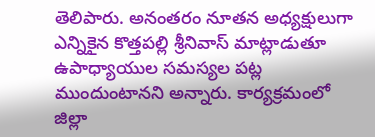తెలిపారు. అనంతరం నూతన అధ్యక్షులుగా ఎన్నికైన కొత్తపల్లి శ్రీనివాస్ మాట్లాడుతూ ఉపాధ్యాయుల సమస్యల పట్ల ముందుంటానని అన్నారు. కార్యక్రమంలో జిల్లా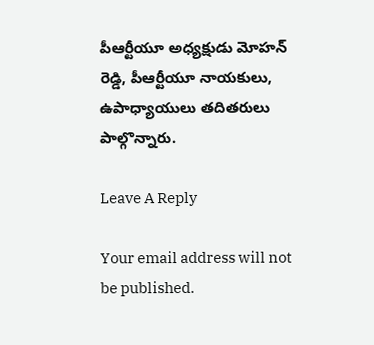పీఆర్టీయూ అధ్యక్షుడు మోహన్ రెడ్డి, పీఆర్టీయూ నాయకులు, ఉపాధ్యాయులు తదితరులు పాల్గొన్నారు.

Leave A Reply

Your email address will not be published.